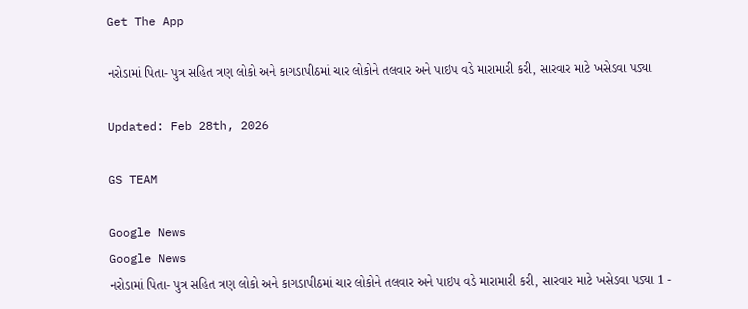Get The App

નરોડામાં પિતા- પુત્ર સહિત ત્રણ લોકો અને કાગડાપીઠમાં ચાર લોકોને તલવાર અને પાઇપ વડે મારામારી કરી, સારવાર માટે ખસેડવા પડ્યા

Updated: Feb 28th, 2026

GS TEAM

Google News
Google News
નરોડામાં પિતા- પુત્ર સહિત ત્રણ લોકો અને કાગડાપીઠમાં ચાર લોકોને તલવાર અને પાઇપ વડે મારામારી કરી, સારવાર માટે ખસેડવા પડ્યા 1 -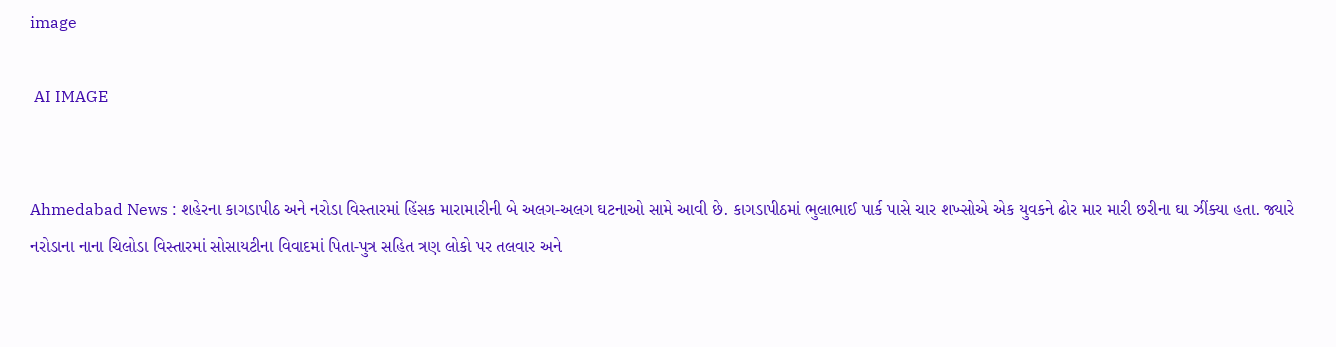image

 AI IMAGE


Ahmedabad News : શહેરના કાગડાપીઠ અને નરોડા વિસ્તારમાં હિંસક મારામારીની બે અલગ-અલગ ઘટનાઓ સામે આવી છે. કાગડાપીઠમાં ભુલાભાઈ પાર્ક પાસે ચાર શખ્સોએ એક યુવકને ઢોર માર મારી છરીના ઘા ઝીંક્યા હતા. જ્યારે નરોડાના નાના ચિલોડા વિસ્તારમાં સોસાયટીના વિવાદમાં પિતા-પુત્ર સહિત ત્રણ લોકો પર તલવાર અને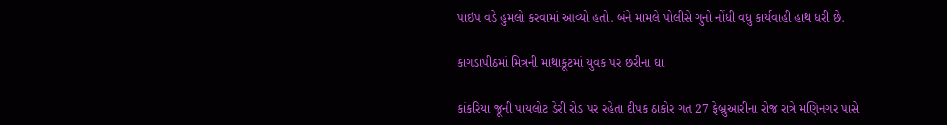પાઇપ વડે હુમલો કરવામાં આવ્યો હતો. બંને મામલે પોલીસે ગુનો નોંધી વધુ કાર્યવાહી હાથ ધરી છે.

કાગડાપીઠમાં મિત્રની માથાકૂટમાં યુવક પર છરીના ઘા

કાંકરિયા જૂની પાયલોટ ડેરી રોડ પર રહેતા દીપક ઠાકોર ગત 27 ફેબ્રુઆરીના રોજ રાત્રે મણિનગર પાસે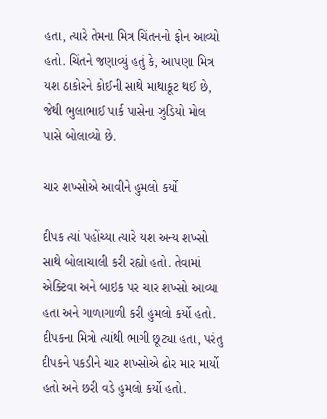હતા, ત્યારે તેમના મિત્ર ચિંતનનો ફોન આવ્યો હતો. ચિંતને જણાવ્યું હતું કે, આપણા મિત્ર યશ ઠાકોરને કોઈની સાથે માથાકૂટ થઈ છે, જેથી ભુલાભાઈ પાર્ક પાસેના ઝુડિયો મોલ પાસે બોલાવ્યો છે.

ચાર શખ્સોએ આવીને હુમલો કર્યો

દીપક ત્યાં પહોંચ્યા ત્યારે યશ અન્ય શખ્સો સાથે બોલાચાલી કરી રહ્યો હતો. તેવામાં એક્ટિવા અને બાઇક પર ચાર શખ્સો આવ્યા હતા અને ગાળાગાળી કરી હુમલો કર્યો હતો. દીપકના મિત્રો ત્યાંથી ભાગી છૂટ્યા હતા, પરંતુ દીપકને પકડીને ચાર શખ્સોએ ઢોર માર માર્યો હતો અને છરી વડે હુમલો કર્યો હતો.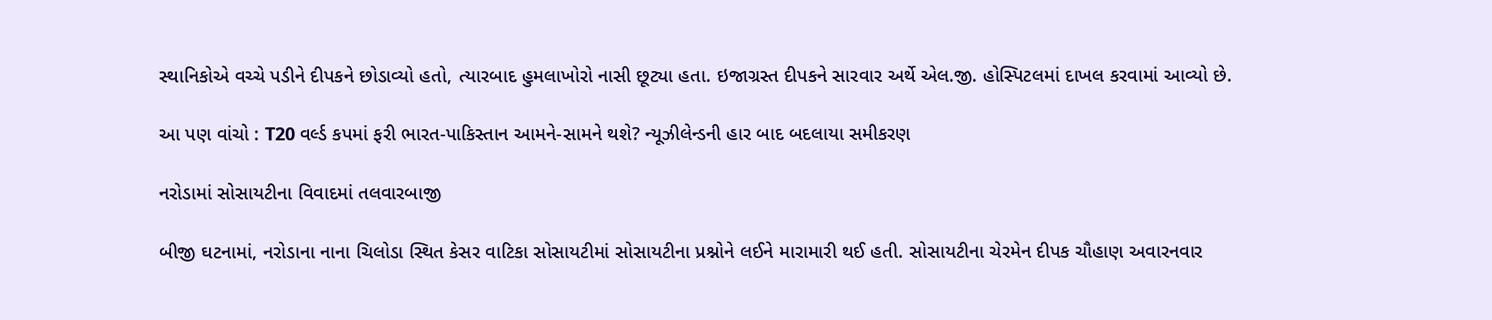સ્થાનિકોએ વચ્ચે પડીને દીપકને છોડાવ્યો હતો, ત્યારબાદ હુમલાખોરો નાસી છૂટ્યા હતા. ઇજાગ્રસ્ત દીપકને સારવાર અર્થે એલ.જી. હોસ્પિટલમાં દાખલ કરવામાં આવ્યો છે.

આ પણ વાંચો : T20 વર્લ્ડ કપમાં ફરી ભારત-પાકિસ્તાન આમને-સામને થશે? ન્યૂઝીલેન્ડની હાર બાદ બદલાયા સમીકરણ

નરોડામાં સોસાયટીના વિવાદમાં તલવારબાજી

બીજી ઘટનામાં, નરોડાના નાના ચિલોડા સ્થિત કેસર વાટિકા સોસાયટીમાં સોસાયટીના પ્રશ્નોને લઈને મારામારી થઈ હતી. સોસાયટીના ચેરમેન દીપક ચૌહાણ અવારનવાર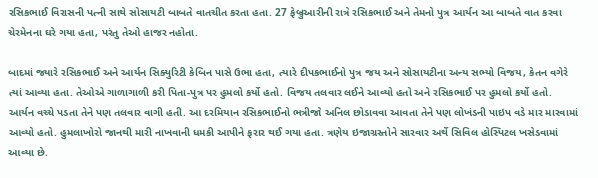રસિકભાઈ વિરાસની પત્ની સાથે સોસાયટી બાબતે વાતચીત કરતા હતા. 27 ફેબ્રુઆરીની રાત્રે રસિકભાઈ અને તેમનો પુત્ર આર્યન આ બાબતે વાત કરવા ચેરમેનના ઘરે ગયા હતા, પરંતુ તેઓ હાજર નહોતા.

બાદમાં જ્યારે રસિકભાઈ અને આર્યન સિક્યુરિટી કેબિન પાસે ઉભા હતા, ત્યારે દીપકભાઈનો પુત્ર જય અને સોસાયટીના અન્ય સભ્યો વિજય, કેતન વગેરે ત્યાં આવ્યા હતા. તેઓએ ગાળાગાળી કરી પિતા-પુત્ર પર હુમલો કર્યો હતો. વિજય તલવાર લઈને આવ્યો હતો અને રસિકભાઈ પર હુમલો કર્યો હતો. આર્યન વચ્ચે પડતા તેને પણ તલવાર વાગી હતી. આ દરમિયાન રસિકભાઈનો ભત્રીજો અનિલ છોડાવવા આવતા તેને પણ લોખંડની પાઇપ વડે માર મારવામાં આવ્યો હતો. હુમલાખોરો જાનથી મારી નાખવાની ધમકી આપીને ફરાર થઈ ગયા હતા. ત્રણેય ઇજાગ્રસ્તોને સારવાર અર્થે સિવિલ હોસ્પિટલ ખસેડવામાં આવ્યા છે.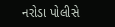નરોડા પોલીસે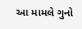આ મામલે ગુનો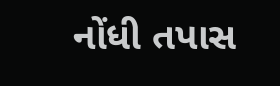નોંધી તપાસ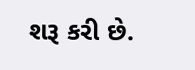શરૂ કરી છે.